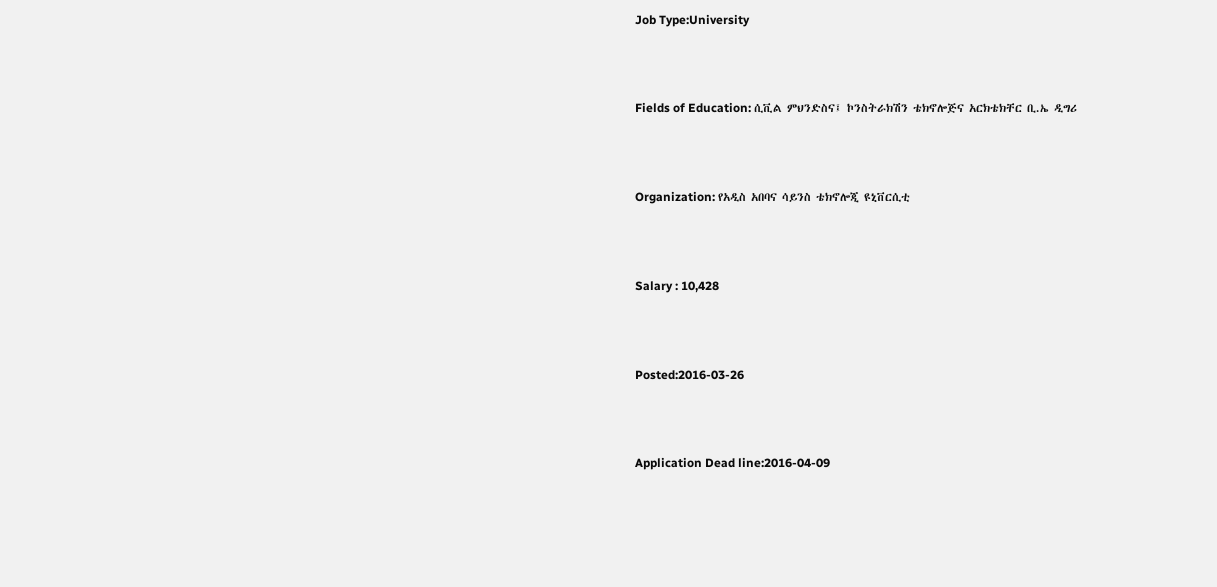Job Type:University



Fields of Education: ሲቪል ምህንድስና፤ ኮንስትራክሽን ቴክኖሎጅና አርክቴክቸር ቢ.ኤ ዲግሪ



Organization: የአዲስ አበባና ሳይንስ ቴክኖሎጂ ዩኒቨርሲቲ



Salary : 10,428



Posted:2016-03-26



Application Dead line:2016-04-09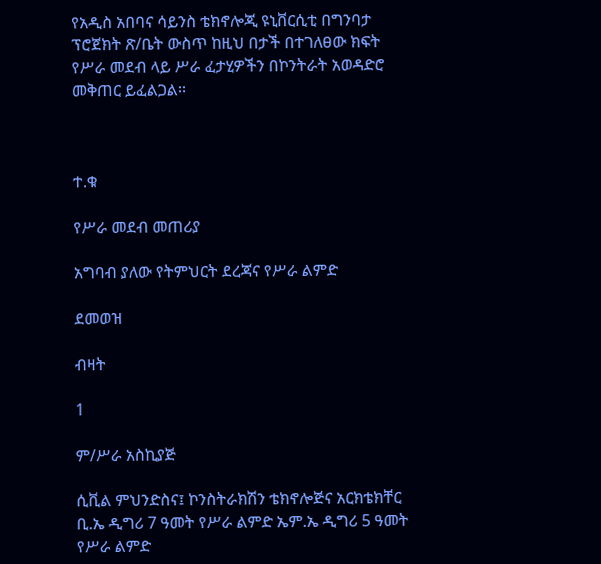የአዲስ አበባና ሳይንስ ቴክኖሎጂ ዩኒቨርሲቲ በግንባታ ፕሮጀክት ጽ/ቤት ውስጥ ከዚህ በታች በተገለፀው ክፍት የሥራ መደብ ላይ ሥራ ፈታሂዎችን በኮንትራት አወዳድሮ መቅጠር ይፈልጋል፡፡



ተ.ቁ

የሥራ መደብ መጠሪያ

አግባብ ያለው የትምህርት ደረጃና የሥራ ልምድ

ደመወዝ

ብዛት

1

ም/ሥራ አስኪያጅ

ሲቪል ምህንድስና፤ ኮንስትራክሽን ቴክኖሎጅና አርክቴክቸር ቢ.ኤ ዲግሪ 7 ዓመት የሥራ ልምድ ኤም.ኤ ዲግሪ 5 ዓመት የሥራ ልምድ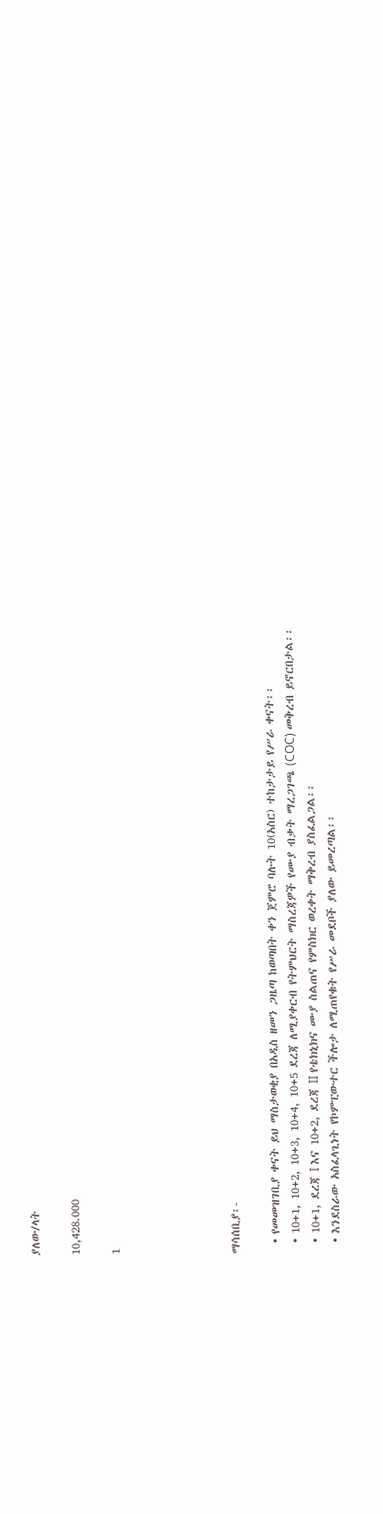ያለው/ላት

10,428.000

1





ማሳሰቢያ፡-

  • የመመዝገቢያ ቀናት ይህ ማስታወቂያ በአዲስ ዘመን ጋዜጣ ከወጣበት ቀን ጀምሮ ባሉት 10(አስር) ተከታታይ የሥራ ቀናት፡፡
  • 10+1, 10+2, 10+3, 10+4, 10+5 ደረጃ ለሚያቀርብ የትምህርት ማስረጃዎች የሙያ ብቃት ማረጋገጫ (COC) መቅረብ ይኖርበታል፡፡
  • 10+1, ደረጃ I እና 10+2, ደረጃ II የቴክኒክና ሙያ ስልጠና የምስክር ወረቀት ማቅረብ ያስፈልጋል፡፡
  • እንደስራው አስፈላጊነት የኮምፒውተር ችሎታ ለሚጠየቁት የሥራ መደቦች ያለው ይመረጣል፡፡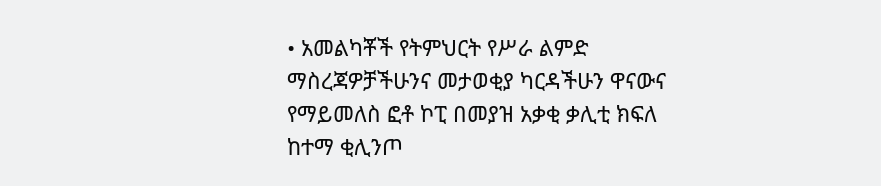• አመልካቾች የትምህርት የሥራ ልምድ ማስረጃዎቻችሁንና መታወቂያ ካርዳችሁን ዋናውና የማይመለስ ፎቶ ኮፒ በመያዝ አቃቂ ቃሊቲ ክፍለ ከተማ ቂሊንጦ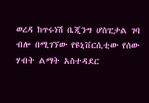ወረዳ ከጥሩነሽ ቤጂንግ ሆስፒታል ገባ ብሎ በሚገኘው የዩኒቨርሲቲው የሰው ሃብት ልማት አስተዳደር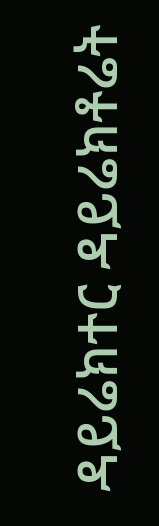ዳይሬክተር ዳይሬክቶሬት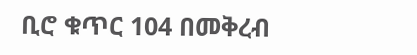ቢሮ ቁጥር 104 በመቅረብ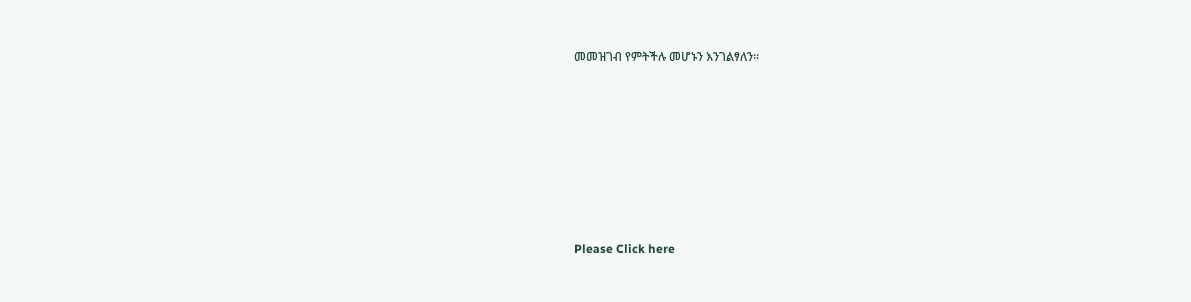መመዝገብ የምትችሉ መሆኑን እንገልፃለን፡፡







Please Click here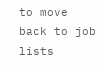to move back to job lists